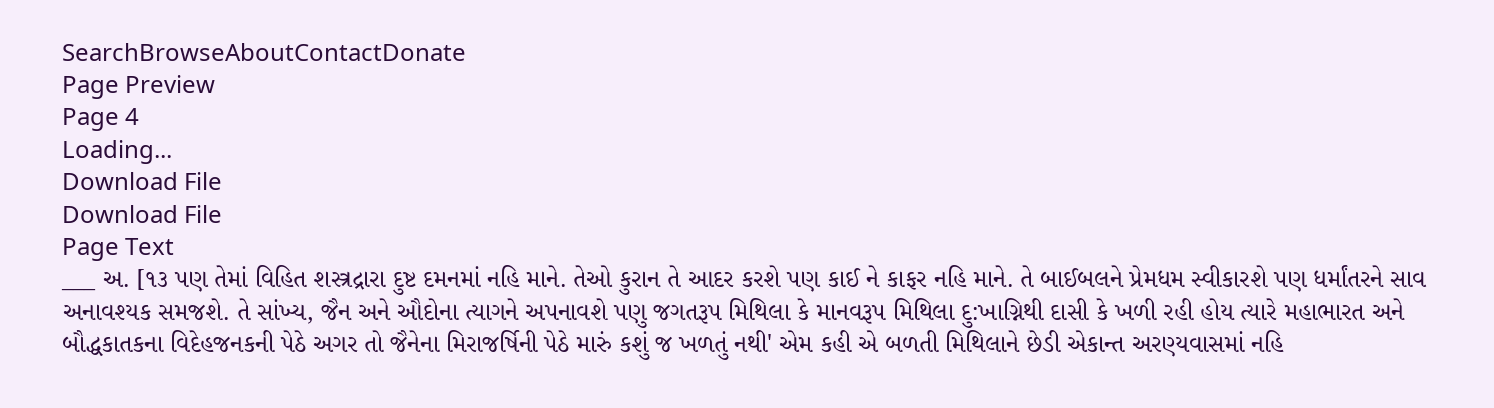SearchBrowseAboutContactDonate
Page Preview
Page 4
Loading...
Download File
Download File
Page Text
___ અ. [૧૩ પણ તેમાં વિહિત શસ્ત્રદ્રારા દુષ્ટ દમનમાં નહિ માને. તેઓ કુરાન તે આદર કરશે પણ કાઈ ને કાફર નહિ માને. તે બાઈબલને પ્રેમધમ સ્વીકારશે પણ ધર્માંતરને સાવ અનાવશ્યક સમજશે. તે સાંખ્ય, જૈન અને ઔદોના ત્યાગને અપનાવશે પણુ જગતરૂપ મિથિલા કે માનવરૂપ મિથિલા દુ:ખાગ્નિથી દાસી કે ખળી રહી હોય ત્યારે મહાભારત અને બૌદ્ધકાતકના વિદેહજનકની પેઠે અગર તો જૈનેના મિરાજર્ષિની પેઠે મારું કશું જ ખળતું નથી' એમ કહી એ બળતી મિથિલાને છેડી એકાન્ત અરણ્યવાસમાં નહિ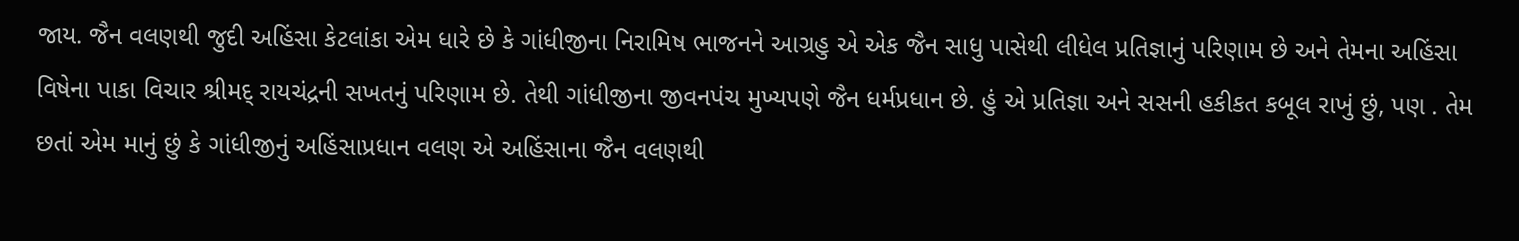જાય. જૈન વલણથી જુદી અહિંસા કેટલાંકા એમ ધારે છે કે ગાંધીજીના નિરામિષ ભાજનને આગ્રહુ એ એક જૈન સાધુ પાસેથી લીધેલ પ્રતિજ્ઞાનું પરિણામ છે અને તેમના અહિંસા વિષેના પાકા વિચાર શ્રીમદ્ રાયચંદ્રની સખતનું પરિણામ છે. તેથી ગાંધીજીના જીવનપંચ મુખ્યપણે જૈન ધર્મપ્રધાન છે. હું એ પ્રતિજ્ઞા અને સસની હકીકત કબૂલ રાખું છું, પણ . તેમ છતાં એમ માનું છું કે ગાંધીજીનું અહિંસાપ્રધાન વલણ એ અહિંસાના જૈન વલણથી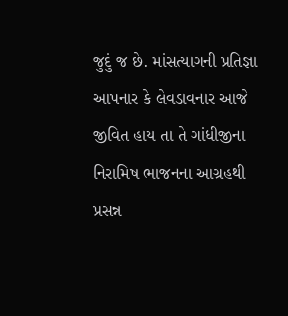જુદું જ છે. માંસત્યાગની પ્રતિજ્ઞા આપનાર કે લેવડાવનાર આજે જીવિત હાય તા તે ગાંધીજીના નિરામિષ ભાજનના આગ્રહથી પ્રસન્ન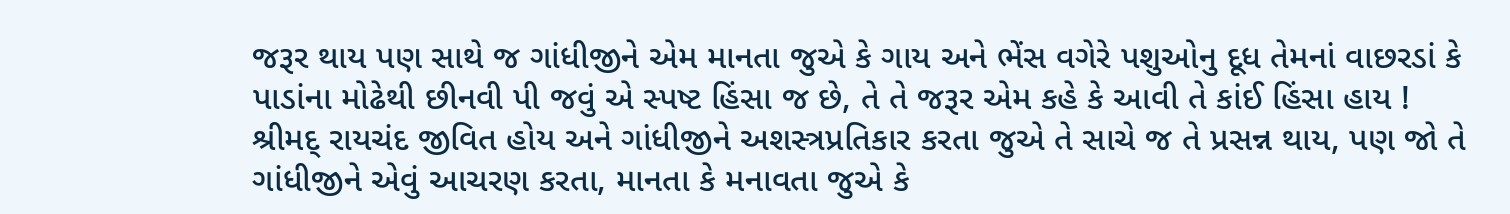જરૂર થાય પણ સાથે જ ગાંધીજીને એમ માનતા જુએ કે ગાય અને ભેંસ વગેરે પશુઓનુ દૂધ તેમનાં વાછરડાં કે પાડાંના મોઢેથી છીનવી પી જવું એ સ્પષ્ટ હિંસા જ છે, તે તે જરૂર એમ કહે કે આવી તે કાંઈ હિંસા હાય ! શ્રીમદ્ રાયચંદ જીવિત હોય અને ગાંધીજીને અશસ્ત્રપ્રતિકાર કરતા જુએ તે સાચે જ તે પ્રસન્ન થાય, પણ જો તે ગાંધીજીને એવું આચરણ કરતા, માનતા કે મનાવતા જુએ કે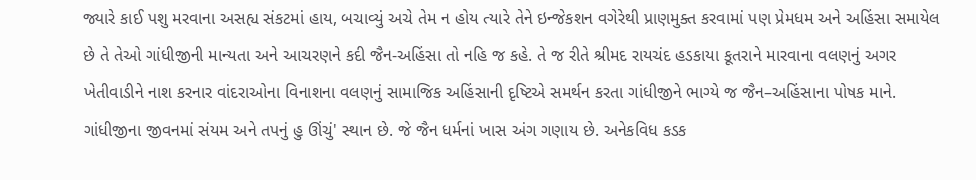જ્યારે કાઈ પશુ મરવાના અસહ્ય સંકટમાં હાય, બચાવ્યું અચે તેમ ન હોય ત્યારે તેને ઇન્જેકશન વગેરેથી પ્રાણમુક્ત કરવામાં પણ પ્રેમધમ અને અહિંસા સમાયેલ છે તે તેઓ ગાંધીજીની માન્યતા અને આચરણને કદી જૈન-અહિંસા તો નહિ જ કહે. તે જ રીતે શ્રીમદ રાયચંદ હડકાયા કૂતરાને મારવાના વલણનું અગર ખેતીવાડીને નાશ કરનાર વાંદરાઓના વિનાશના વલણનું સામાજિક અહિંસાની દૃષ્ટિએ સમર્થન કરતા ગાંધીજીને ભાગ્યે જ જૈન–અહિંસાના પોષક માને. ગાંધીજીના જીવનમાં સંયમ અને તપનું હુ ઊંચું' સ્થાન છે. જે જૈન ધર્મનાં ખાસ અંગ ગણાય છે. અનેકવિધ કડક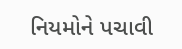નિયમોને પચાવી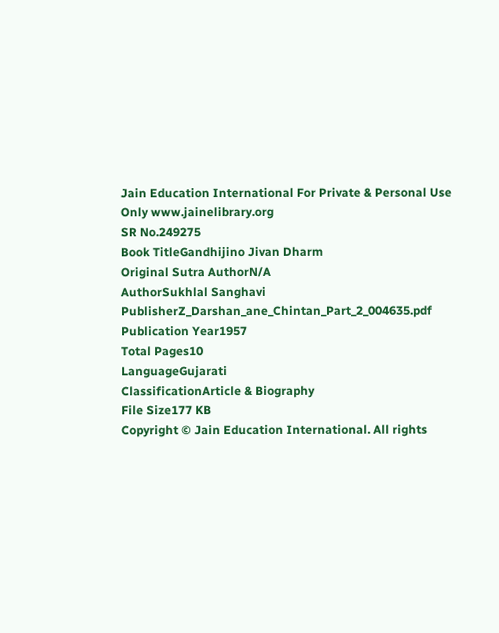Jain Education International For Private & Personal Use Only www.jainelibrary.org
SR No.249275
Book TitleGandhijino Jivan Dharm
Original Sutra AuthorN/A
AuthorSukhlal Sanghavi
PublisherZ_Darshan_ane_Chintan_Part_2_004635.pdf
Publication Year1957
Total Pages10
LanguageGujarati
ClassificationArticle & Biography
File Size177 KB
Copyright © Jain Education International. All rights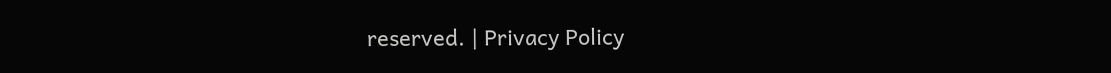reserved. | Privacy Policy